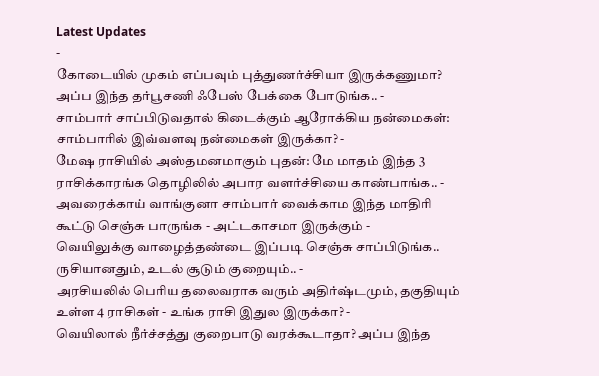Latest Updates
-
கோடையில் முகம் எப்பவும் புத்துணர்ச்சியா இருக்கணுமா? அப்ப இந்த தர்பூசணி ஃபேஸ் பேக்கை போடுங்க.. -
சாம்பார் சாப்பிடுவதால் கிடைக்கும் ஆரோக்கிய நன்மைகள்: சாம்பாரில் இவ்வளவு நன்மைகள் இருக்கா? -
மேஷ ராசியில் அஸ்தமனமாகும் புதன்: மே மாதம் இந்த 3 ராசிக்காரங்க தொழிலில் அபார வளர்ச்சியை காண்பாங்க.. -
அவரைக்காய் வாங்குனா சாம்பார் வைக்காம இந்த மாதிரி கூட்டு செஞ்சு பாருங்க - அட்டகாசமா இருக்கும் -
வெயிலுக்கு வாழைத்தண்டை இப்படி செஞ்சு சாப்பிடுங்க.. ருசியானதும், உடல் சூடும் குறையும்.. -
அரசியலில் பெரிய தலைவராக வரும் அதிர்ஷ்டமும், தகுதியும் உள்ள 4 ராசிகள் - உங்க ராசி இதுல இருக்கா? -
வெயிலால் நீர்ச்சத்து குறைபாடு வரக்கூடாதா? அப்ப இந்த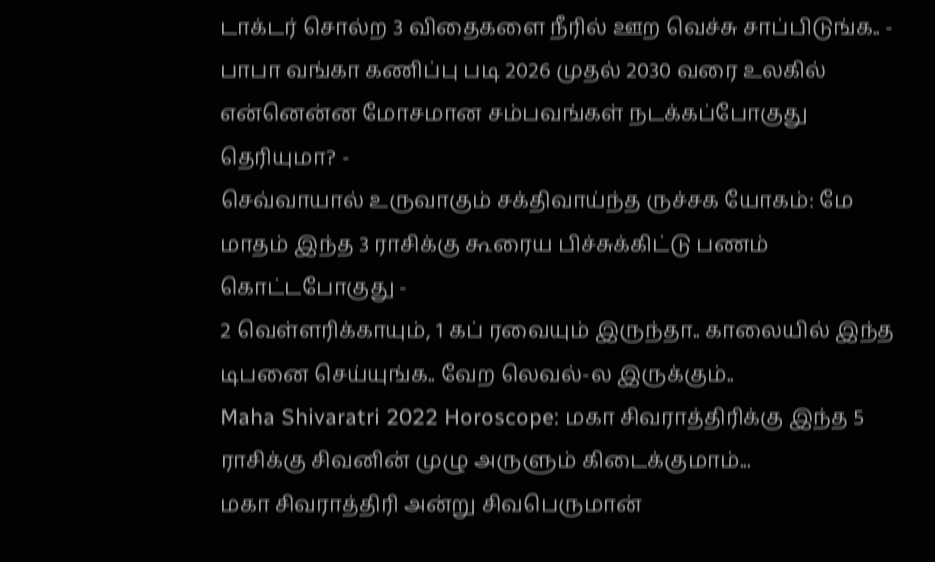டாக்டர் சொல்ற 3 விதைகளை நீரில் ஊற வெச்சு சாப்பிடுங்க.. -
பாபா வங்கா கணிப்பு படி 2026 முதல் 2030 வரை உலகில் என்னென்ன மோசமான சம்பவங்கள் நடக்கப்போகுது தெரியுமா? -
செவ்வாயால் உருவாகும் சக்திவாய்ந்த ருச்சக யோகம்: மே மாதம் இந்த 3 ராசிக்கு கூரைய பிச்சுக்கிட்டு பணம் கொட்டபோகுது -
2 வெள்ளரிக்காயும், 1 கப் ரவையும் இருந்தா.. காலையில் இந்த டிபனை செய்யுங்க.. வேற லெவல்-ல இருக்கும்..
Maha Shivaratri 2022 Horoscope: மகா சிவராத்திரிக்கு இந்த 5 ராசிக்கு சிவனின் முழு அருளும் கிடைக்குமாம்...
மகா சிவராத்திரி அன்று சிவபெருமான்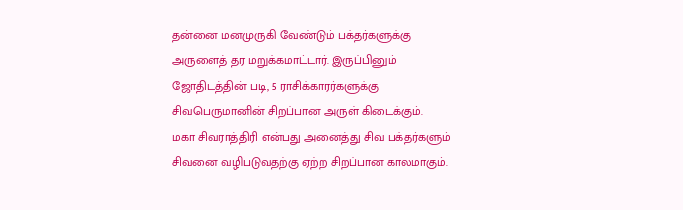தன்னை மனமுருகி வேண்டும் பக்தர்களுக்கு அருளைத் தர மறுக்கமாட்டார். இருப்பினும் ஜோதிடத்தின் படி, 5 ராசிக்காரர்களுக்கு சிவபெருமானின் சிறப்பான அருள் கிடைக்கும்.
மகா சிவராத்திரி என்பது அனைத்து சிவ பக்தர்களும் சிவனை வழிபடுவதற்கு ஏற்ற சிறப்பான காலமாகும்.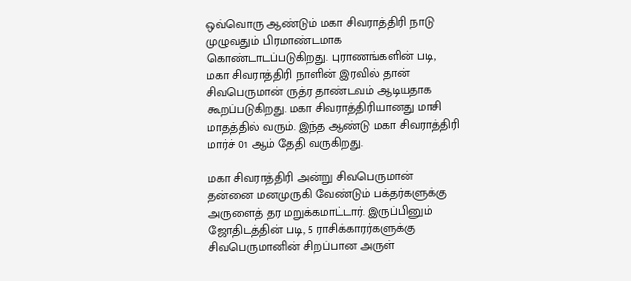ஒவ்வொரு ஆண்டும் மகா சிவராத்திரி நாடு முழுவதும் பிரமாண்டமாக கொண்டாடப்படுகிறது. புராணங்களின் படி, மகா சிவராத்திரி நாளின் இரவில் தான் சிவபெருமான் ருத்ர தாண்டவம் ஆடியதாக கூறப்படுகிறது. மகா சிவராத்திரியானது மாசி மாதத்தில் வரும். இந்த ஆண்டு மகா சிவராத்திரி மார்ச் 01 ஆம் தேதி வருகிறது.

மகா சிவராத்திரி அன்று சிவபெருமான் தன்னை மனமுருகி வேண்டும் பக்தர்களுக்கு அருளைத் தர மறுக்கமாட்டார். இருப்பினும் ஜோதிடத்தின் படி, 5 ராசிக்காரர்களுக்கு சிவபெருமானின் சிறப்பான அருள்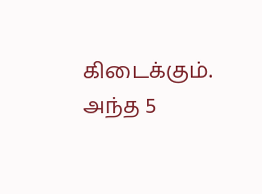கிடைக்கும். அந்த 5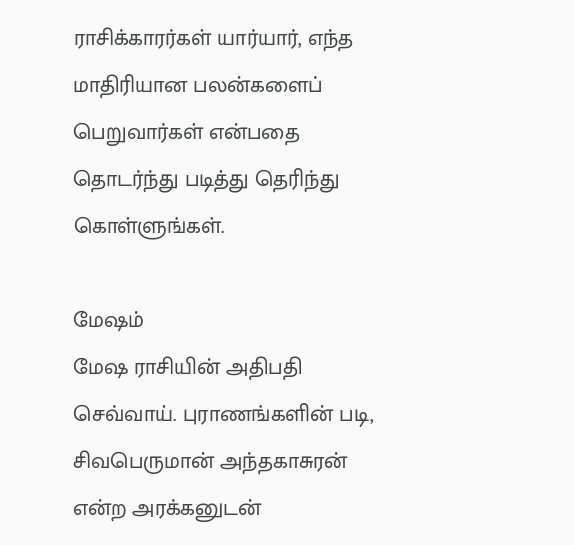ராசிக்காரர்கள் யார்யார், எந்த மாதிரியான பலன்களைப் பெறுவார்கள் என்பதை தொடர்ந்து படித்து தெரிந்து கொள்ளுங்கள்.

மேஷம்
மேஷ ராசியின் அதிபதி செவ்வாய். புராணங்களின் படி, சிவபெருமான் அந்தகாசுரன் என்ற அரக்கனுடன்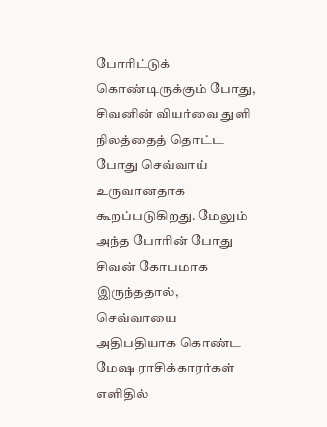போரிட்டுக் கொண்டிருக்கும் போது, சிவனின் வியர்வை துளி நிலத்தைத் தொட்ட போது செவ்வாய் உருவானதாக கூறப்படுகிறது. மேலும் அந்த போரின் போது சிவன் கோபமாக இருந்ததால், செவ்வாயை அதிபதியாக கொண்ட மேஷ ராசிக்காரர்கள் எளிதில்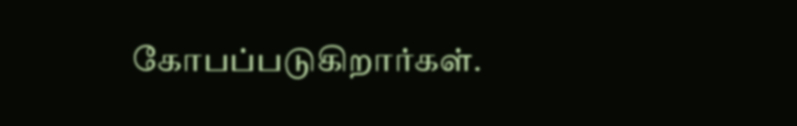கோபப்படுகிறார்கள்.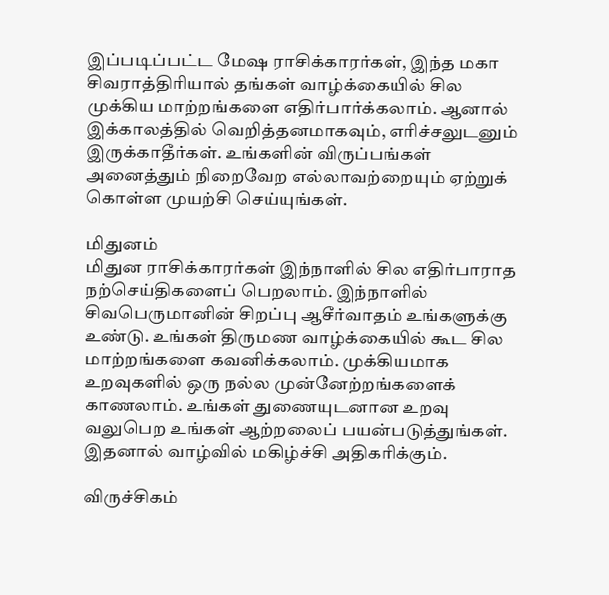இப்படிப்பட்ட மேஷ ராசிக்காரர்கள், இந்த மகா சிவராத்திரியால் தங்கள் வாழ்க்கையில் சில முக்கிய மாற்றங்களை எதிர்பார்க்கலாம். ஆனால் இக்காலத்தில் வெறித்தனமாகவும், எரிச்சலுடனும் இருக்காதீர்கள். உங்களின் விருப்பங்கள் அனைத்தும் நிறைவேற எல்லாவற்றையும் ஏற்றுக் கொள்ள முயற்சி செய்யுங்கள்.

மிதுனம்
மிதுன ராசிக்காரர்கள் இந்நாளில் சில எதிர்பாராத நற்செய்திகளைப் பெறலாம். இந்நாளில் சிவபெருமானின் சிறப்பு ஆசீர்வாதம் உங்களுக்கு உண்டு. உங்கள் திருமண வாழ்க்கையில் கூட சில மாற்றங்களை கவனிக்கலாம். முக்கியமாக உறவுகளில் ஒரு நல்ல முன்னேற்றங்களைக் காணலாம். உங்கள் துணையுடனான உறவு வலுபெற உங்கள் ஆற்றலைப் பயன்படுத்துங்கள். இதனால் வாழ்வில் மகிழ்ச்சி அதிகரிக்கும்.

விருச்சிகம்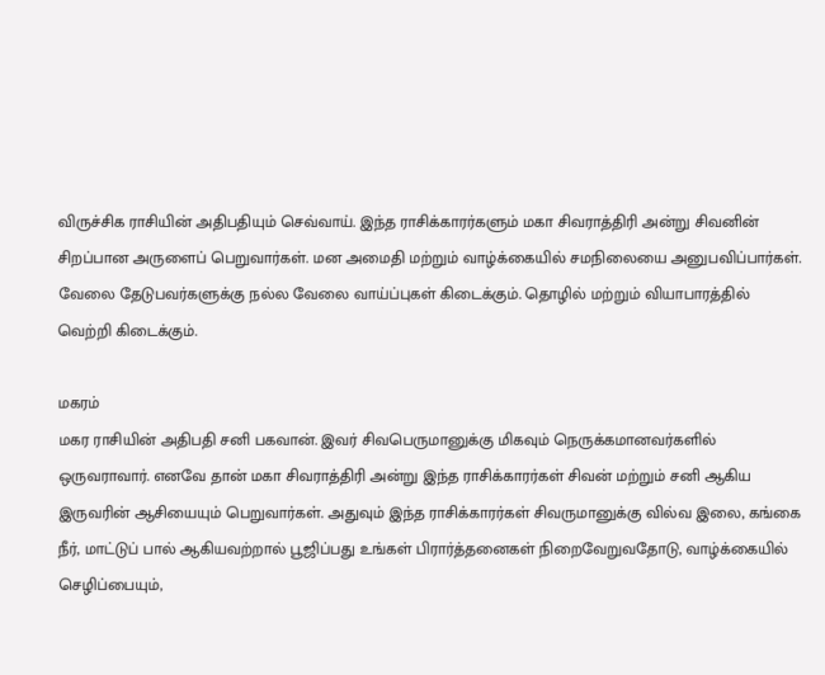விருச்சிக ராசியின் அதிபதியும் செவ்வாய். இந்த ராசிக்காரர்களும் மகா சிவராத்திரி அன்று சிவனின் சிறப்பான அருளைப் பெறுவார்கள். மன அமைதி மற்றும் வாழ்க்கையில் சமநிலையை அனுபவிப்பார்கள். வேலை தேடுபவர்களுக்கு நல்ல வேலை வாய்ப்புகள் கிடைக்கும். தொழில் மற்றும் வியாபாரத்தில் வெற்றி கிடைக்கும்.

மகரம்
மகர ராசியின் அதிபதி சனி பகவான். இவர் சிவபெருமானுக்கு மிகவும் நெருக்கமானவர்களில் ஒருவராவார். எனவே தான் மகா சிவராத்திரி அன்று இந்த ராசிக்காரர்கள் சிவன் மற்றும் சனி ஆகிய இருவரின் ஆசியையும் பெறுவார்கள். அதுவும் இந்த ராசிக்காரர்கள் சிவருமானுக்கு வில்வ இலை, கங்கை நீர், மாட்டுப் பால் ஆகியவற்றால் பூஜிப்பது உங்கள் பிரார்த்தனைகள் நிறைவேறுவதோடு, வாழ்க்கையில் செழிப்பையும்,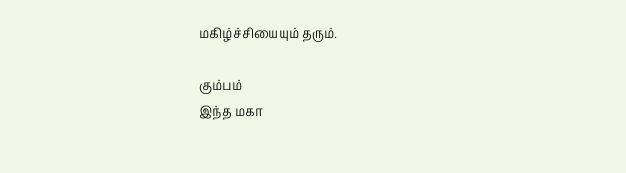மகிழ்ச்சியையும் தரும்.

கும்பம்
இந்த மகா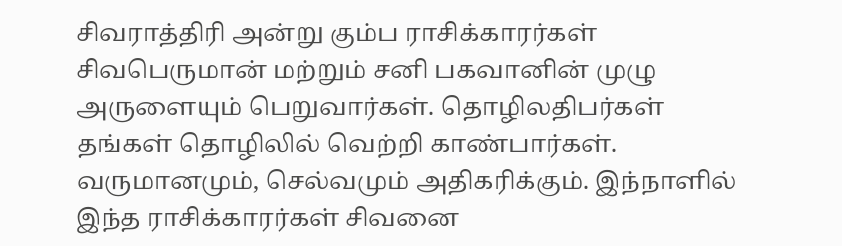சிவராத்திரி அன்று கும்ப ராசிக்காரர்கள் சிவபெருமான் மற்றும் சனி பகவானின் முழு அருளையும் பெறுவார்கள். தொழிலதிபர்கள் தங்கள் தொழிலில் வெற்றி காண்பார்கள். வருமானமும், செல்வமும் அதிகரிக்கும். இந்நாளில் இந்த ராசிக்காரர்கள் சிவனை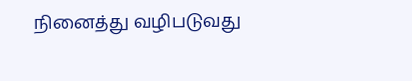நினைத்து வழிபடுவது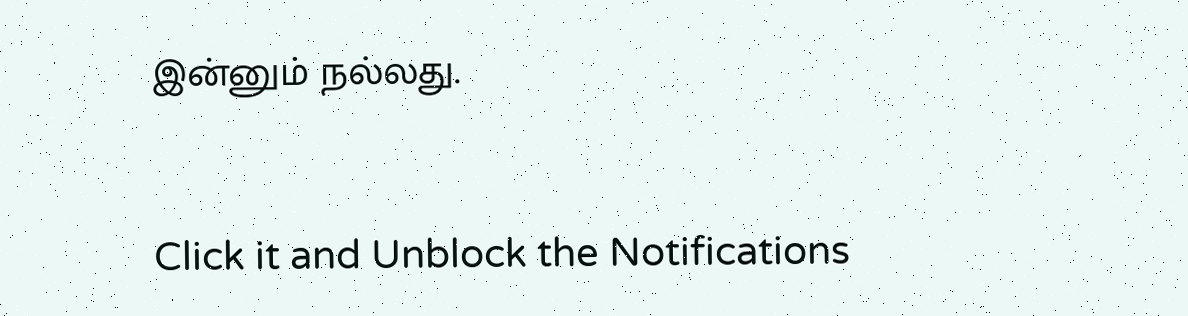இன்னும் நல்லது.



Click it and Unblock the Notifications